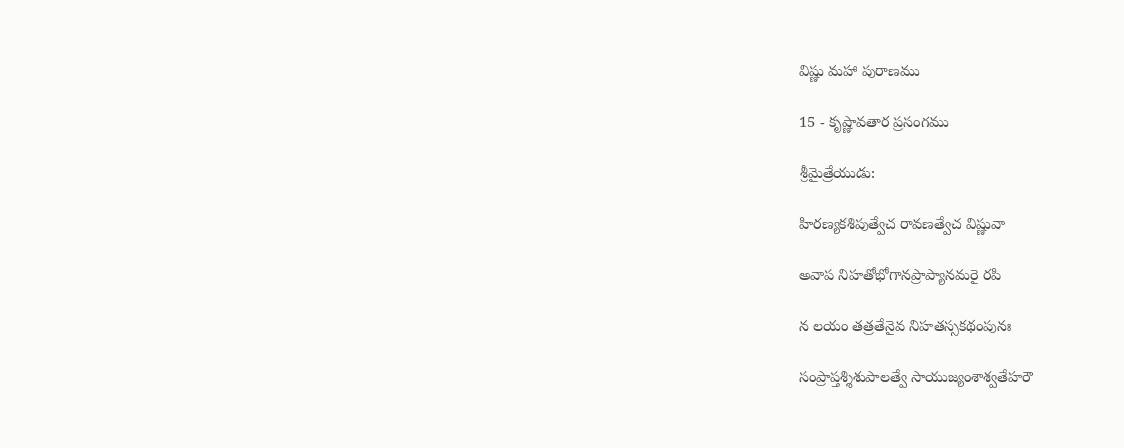విష్ణు మహా పురాణము

15 - కృష్ణావతార ప్రసంగము

శ్రీమైత్రేయుడు:

హిరణ్యకశిపుత్వేచ రావణత్వేచ విష్ణువా

అవాప నిహతోభోగానప్రాప్యానమరై రపి

న లయం తత్రతేనైవ నిహతస్సకథంపునః

సంప్రాప్తశ్శిశుపాలత్వే సాయుజ్యంశాశ్వతేహరౌ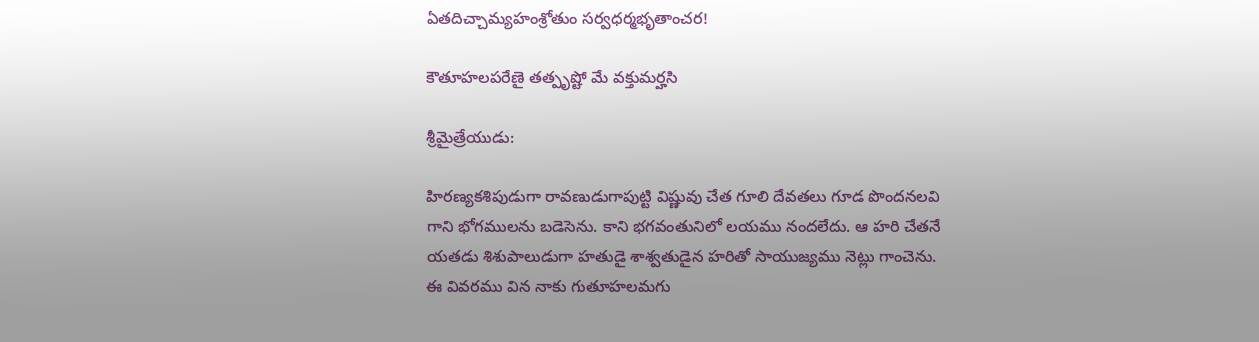ఏతదిచ్చామ్యహంశ్రోతుం సర్వధర్మభృతాంచర!

కౌతూహలపరేణై తత్పృష్టో మే వక్తుమర్హసి

శ్రీమైత్రేయుడు:

హిరణ్యకశిపుడుగా రావణుడుగాపుట్టి విష్ణువు చేత గూలి దేవతలు గూడ పొందనలవి గాని భోగములను బడెసెను. కాని భగవంతునిలో లయము నందలేదు. ఆ హరి చేతనే యతడు శిశుపాలుడుగా హతుడై శాశ్వతుడైన హరితో సాయుజ్యము నెట్లు గాంచెను. ఈ వివరము విన నాకు గుతూహలమగు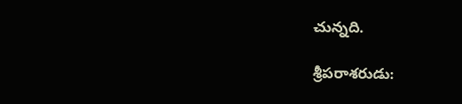చున్నది.

శ్రీపరాశరుడు: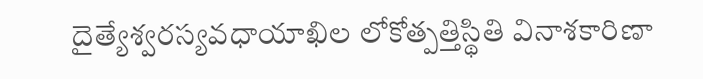దైత్యేశ్వరస్యవధాయాఖిల లోకోత్పత్తిస్థితి వినాశకారిణా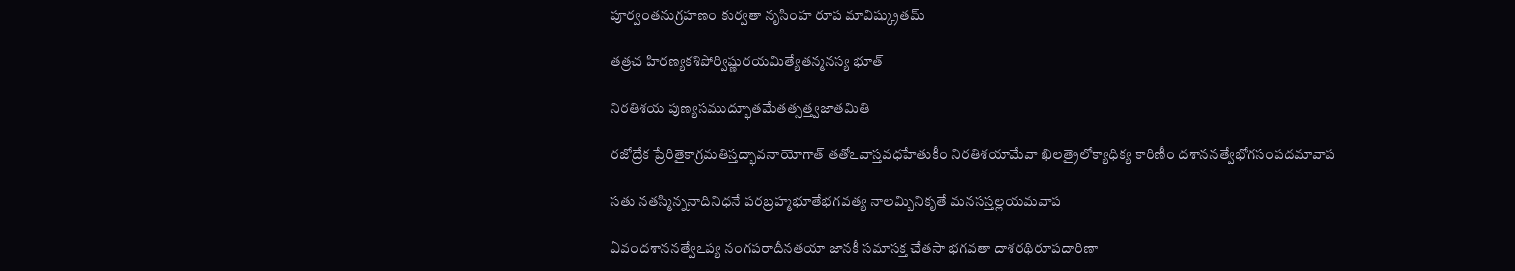పూర్వంతనుగ్రహణం కుర్వతా నృసింహ రూప మావిష్క్రుతమ్

తత్రచ హిరణ్యకశిపోర్విష్ణురయమిత్యేతన్మనస్య భూత్

నిరతిశయ పుణ్యసముద్భూతమేతత్సత్త్వజాతమితి

రజోద్రేక ప్రేరితైకాగ్రమతిస్తద్భావనాయోగాత్ తతోఽవాస్తవధహేతుకీం నిరతిశయామేవా ఖిలత్రైలోక్యాధిక్య కారిణీం దశాననత్వేభోగసంపదమావాప

సతు నతస్మిన్ననాదినిధనే పరబ్రహ్మభూతేభగవత్య నాలమ్బినికృతే మనసస్తల్లయమవాప

ఏవందశాననత్వేఽప్య నంగపరాదీనతయా జానకీ సమాసక్త చేతసా భగవతా దాశరథిరూపదారిణా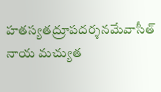హతస్యతద్రూపదర్శనమేవాసీత్ నాయ మచ్యుత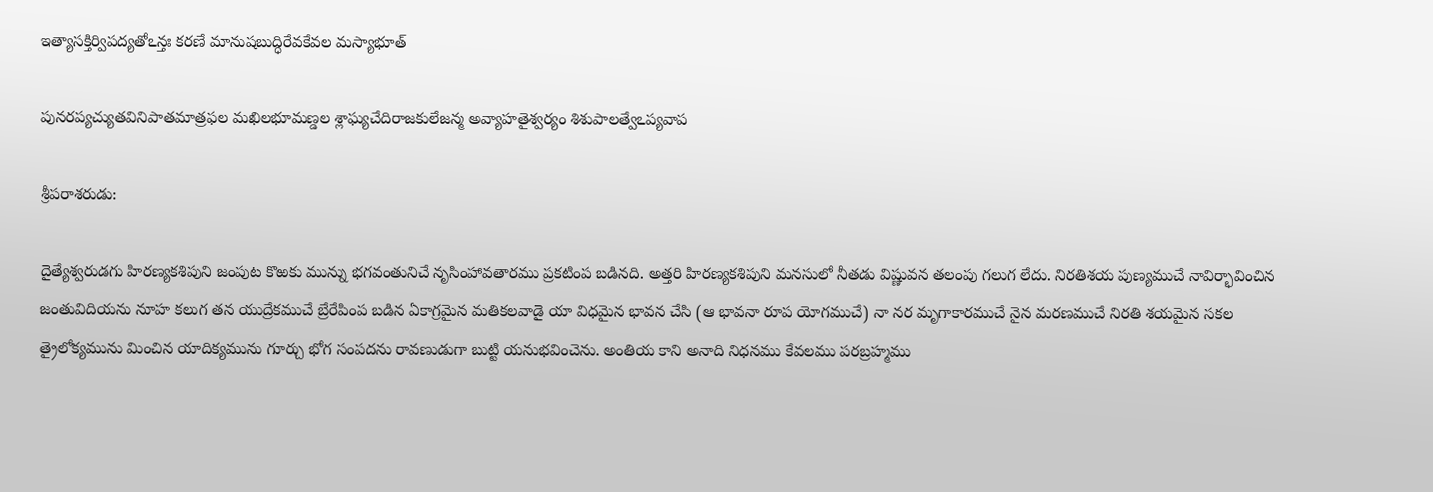ఇత్యాసక్తిర్విపద్యతోఽన్తః కరణే మానుషబుద్ధిరేవకేవల మస్యాభూత్

పునరప్యచ్యుతవినిపాతమాత్రఫల మఖిలభూమణ్డల శ్లాఘ్యచేదిరాజకులేజన్మ అవ్యాహతైశ్వర్యం శిశుపాలత్వేఽప్యవాప

శ్రీపరాశరుడు:

దైత్యేశ్వరుడగు హిరణ్యకశిపుని జంపుట కొఱకు మున్ను భగవంతునిచే నృసింహావతారము ప్రకటింప బడినది. అత్తరి హిరణ్యకశిపుని మనసులో నీతడు విష్ణువన తలంపు గలుగ లేదు. నిరతిశయ పుణ్యముచే నావిర్భావించిన జంతువిదియను నూహ కలుగ తన యుద్రేకముచే బ్రేరేపింప బడిన ఏకాగ్రమైన మతికలవాడై యా విధమైన భావన చేసి (ఆ భావనా రూప యోగముచే) నా నర మృగాకారముచే నైన మరణముచే నిరతి శయమైన సకల త్రైలోక్యమును మించిన యాదిక్యమును గూర్చు భోగ సంపదను రావణుడుగా బుట్టి యనుభవించెను. అంతియ కాని అనాది నిధనము కేవలము పరబ్రహ్మము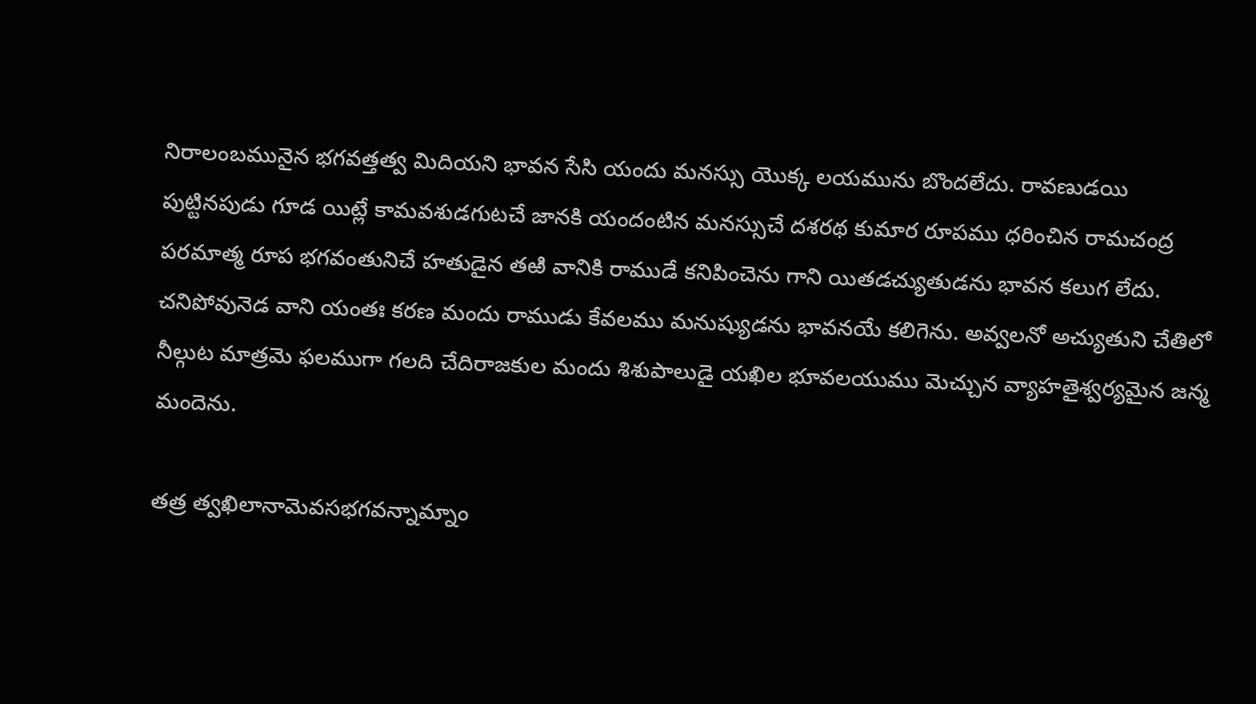నిరాలంబమునైన భగవత్తత్వ మిదియని భావన సేసి యందు మనస్సు యొక్క లయమును బొందలేదు. రావణుడయి పుట్టినపుడు గూడ యిట్లే కామవశుడగుటచే జానకి యందంటిన మనస్సుచే దశరథ కుమార రూపము ధరించిన రామచంద్ర పరమాత్మ రూప భగవంతునిచే హతుడైన తఱి వానికి రాముడే కనిపించెను గాని యితడచ్యుతుడను భావన కలుగ లేదు. చనిపోవునెడ వాని యంతః కరణ మందు రాముడు కేవలము మనుష్యుడను భావనయే కలిగెను. అవ్వలనో అచ్యుతుని చేతిలో నీల్గుట మాత్రమె ఫలముగా గలది చేదిరాజకుల మందు శిశుపాలుడై యఖిల భూవలయుము మెచ్చున వ్యాహతైశ్వర్యమైన జన్మ మందెను.

తత్ర త్వఖిలానామెవసభగవన్నామ్నాం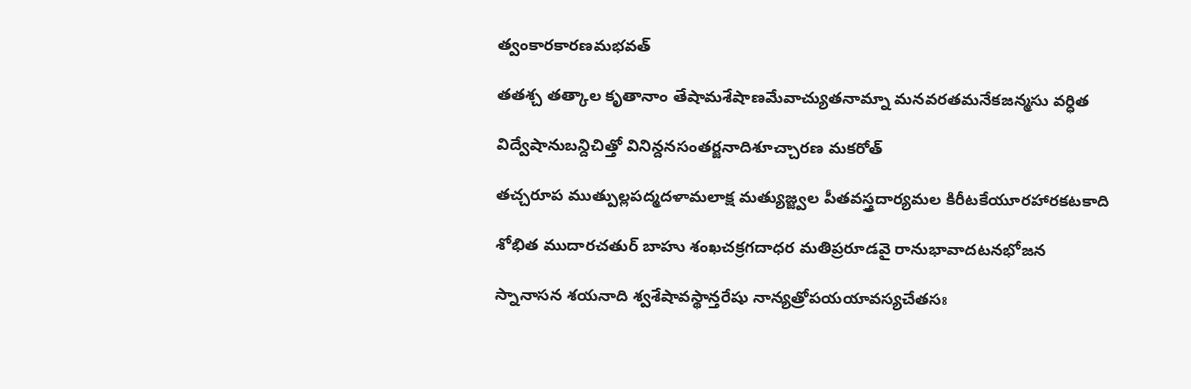త్వంకారకారణమభవత్

తతశ్చ తత్కాల కృతానాం తేషామశేషాణమేవాచ్యుతనామ్నా మనవరతమనేకజన్మసు వర్ధిత

విద్వేషానుబన్దిచిత్తో వినిన్దనసంతర్జనాదిశూచ్చారణ మకరోత్

తచ్చరూప ముత్పుల్లపద్మదళామలాక్ష మత్యుజ్జ్వల పీతవస్త్రదార్యమల కిరీటకేయూరహారకటకాది

శోభిత ముదారచతుర్ బాహు శంఖచక్రగదాధర మతిప్రరూడవై రానుభావాదటనభోజన

స్నానాసన శయనాది శ్వశేషావస్థాన్తరేషు నాన్యత్రోపయయావస్యచేతసః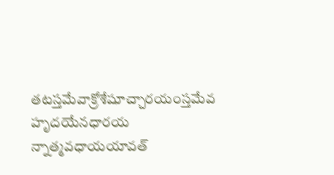తటస్తమేవాక్రోశేషూచ్చారయంస్తమేవ హృదయేనధారయ న్నాత్మవధాయయావత్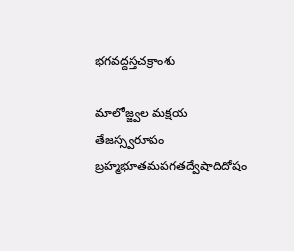భగవద్దస్తచక్రాంశు

మాలోజ్జ్వల మక్షయ తేజస్స్వరూపం బ్రహ్మభూతమపగతద్వేషాదిదోషం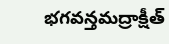భగవన్తమద్రాక్షీత్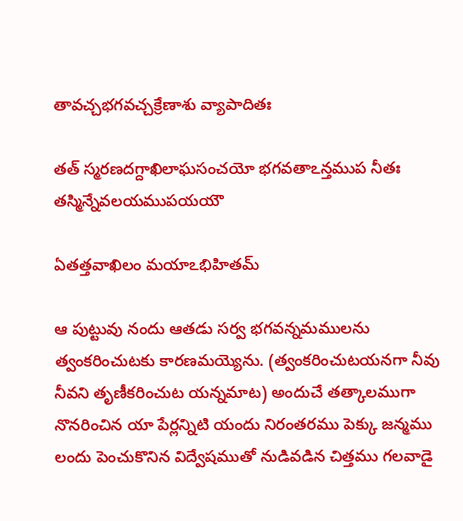తావచ్చభగవచ్చక్రేణాశు వ్యాపాదితః

తత్ స్మరణదగ్దాఖిలాఘసంచయో భగవతాఽన్తముప నీతః తస్మిన్నేవలయముపయయౌ

ఏతత్తవాఖిలం మయాఽభిహితమ్

ఆ పుట్టువు నందు ఆతడు సర్వ భగవన్నమములను త్వంకరించుటకు కారణమయ్యెను. (త్వంకరించుటయనగా నీవు నీవని తృణీకరించుట యన్నమాట) అందుచే తత్కాలముగా నొనరించిన యా పేర్లన్నిటి యందు నిరంతరము పెక్కు జన్మము లందు పెంచుకొనిన విద్వేషముతో నుడివడిన చిత్తము గలవాడై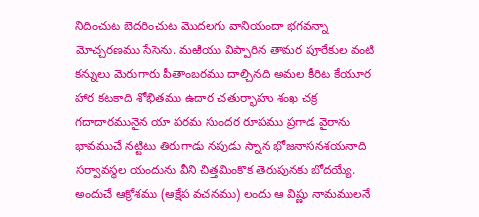నిదించుట బెదరించుట మొదలగు వానియందా భగవన్నా మోచ్చరణము సేసెను. మఱియు విప్పారిన తామర పూరేకుల వంటి కన్నులు మెరుగారు పీతాంబరము దాల్చినది అమల కీరిట కేయూర హార కటకాది శోభితము ఉదార చతుర్భాహు శంఖ చక్ర గదాదారమునైన యా పరమ సుందర రూపము ప్రగాడ వైరాను భావముచే నట్టిటు తిరుగాడు నపుడు స్నాన భోజనాసనశయనాది సర్వావస్థల యందును వీని చిత్తమింకొక తెరుపునకు బోదయ్యే. అందుచే ఆక్రోశము (ఆక్షేప వచనము) లందు ఆ విష్ణు నామములనే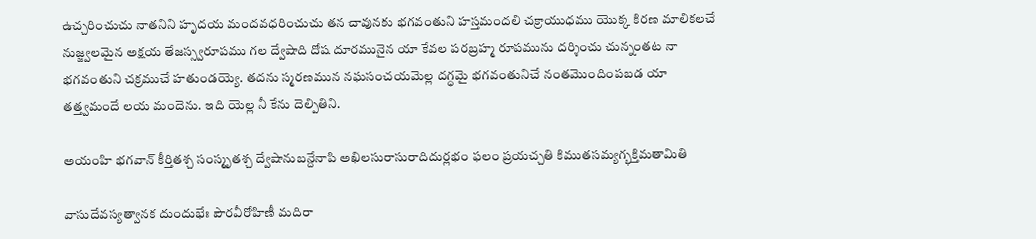ఉచ్చరించుచు నాతనిని హృదయ మందవధరించుచు తన చావునకు భగవంతుని హస్తమందలి చక్రాయుధము యొక్క కిరణ మాలికలచే నుజ్జ్వలమైన అక్షయ తేజస్స్వరూపము గల ద్వేషాది దోష దూరమునైన యా కేవల పరబ్రహ్మ రూపమును దర్శించు చున్నంతట నా భగవంతుని చక్రముచే హతుండయ్యె. తదను స్మరణమున నఘసంచయమెల్ల దగ్ధమై భగవంతునిచే నంతమొందింపబడ యా తత్త్వమందే లయ మందెను. ఇది యెల్ల నీ కేను దెల్పితిని.

అయంహి భగవాన్ కీర్తితశ్చ సంస్మృతశ్చ ద్వేషానుబన్దేనాపి అఖిలసురాసురాదిదుర్లభం ఫలం ప్రయచ్చతి కిముతసమ్యగ్భక్తిమతామితి

వాసుదేవస్యత్వానక దుందుభేః పౌరవీరోహిణీ మదిరా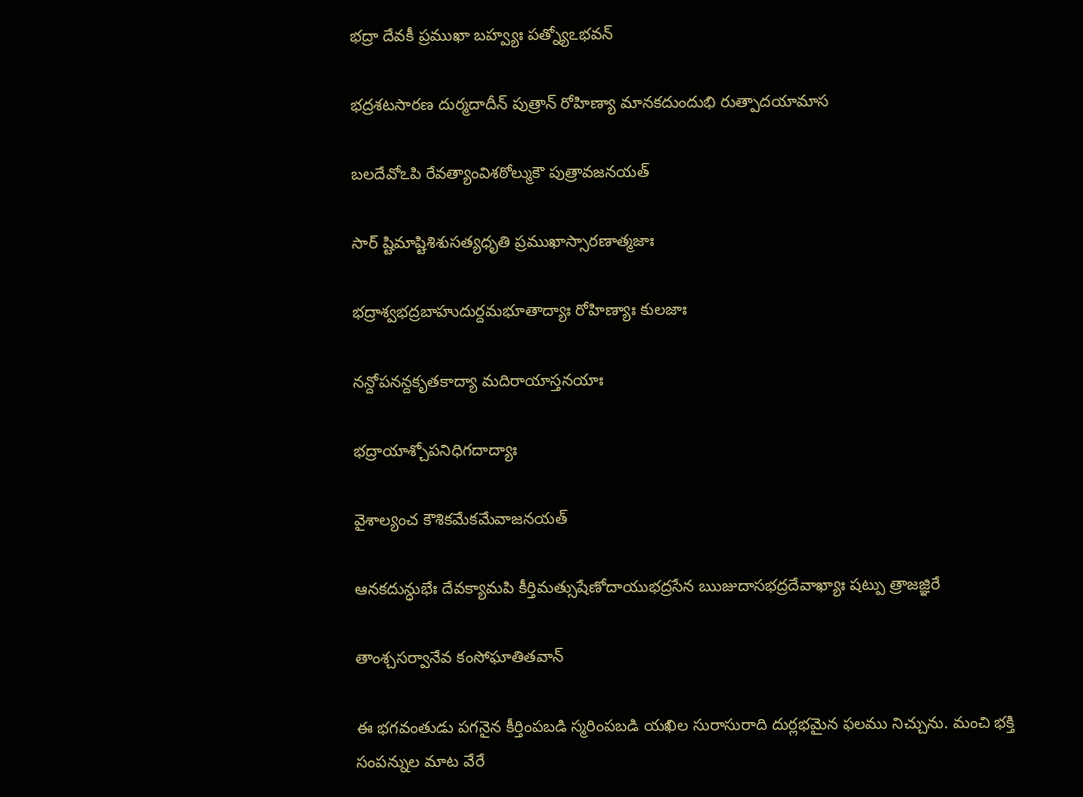భద్రా దేవకీ ప్రముఖా బహ్వ్యః పత్న్యోఽభవన్

భద్రశటసారణ దుర్మదాదీన్ పుత్రాన్ రోహిణ్యా మానకదుందుభి రుత్పాదయామాస

బలదేవోఽపి రేవత్యాంవిశఠోల్ముకౌ పుత్రావజనయత్

సార్ ష్టిమాష్టిశిశుసత్యధృతి ప్రముఖాస్సారణాత్మజాః

భద్రాశ్వభద్రబాహుదుర్దమభూతాద్యాః రోహిణ్యాః కులజాః

నన్దోపనన్దకృతకాద్యా మదిరాయాస్తనయాః

భద్రాయాశ్చోపనిధిగదాద్యాః

వైశాల్యంచ కౌశికమేకమేవాజనయత్

ఆనకదున్ధుభేః దేవక్యామపి కీర్తిమత్సుషేణోదాయుభద్రసేన ఋజుదాసభద్రదేవాఖ్యాః షట్పు త్రాజజ్ఞిరే

తాంశ్చసర్వానేవ కంసోఘాతితవాన్

ఈ భగవంతుడు పగనైన కీర్తింపబడి స్మరింపబడి యఖిల సురాసురాది దుర్లభమైన ఫలము నిచ్చును. మంచి భక్తి సంపన్నుల మాట వేరే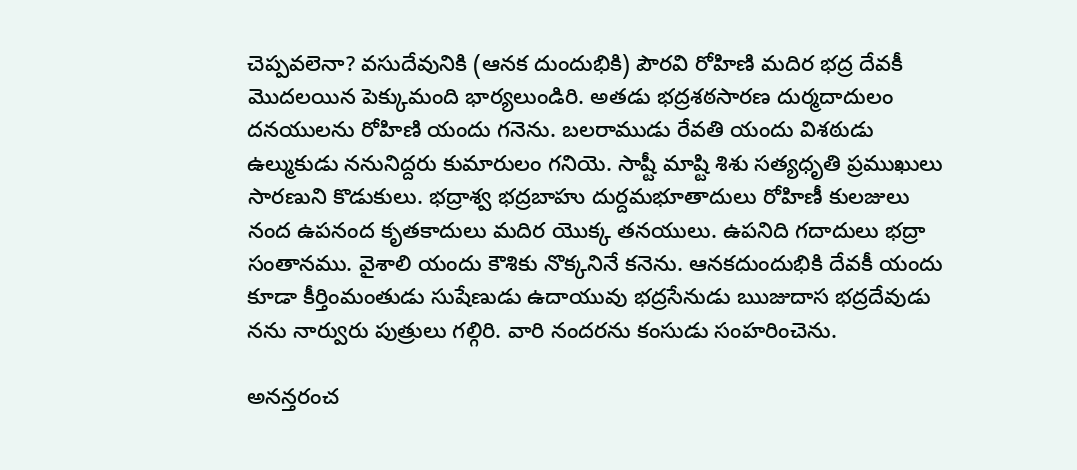చెప్పవలెనా? వసుదేవునికి (ఆనక దుందుభికి) పౌరవి రోహిణి మదిర భద్ర దేవకీ మొదలయిన పెక్కుమంది భార్యలుండిరి. అతడు భద్రశఠసారణ దుర్మదాదులం దనయులను రోహిణి యందు గనెను. బలరాముడు రేవతి యందు విశఠుడు ఉల్ముకుడు ననునిద్దరు కుమారులం గనియె. సాష్టీ మాష్టి శిశు సత్యధృతి ప్రముఖులు సారణుని కొడుకులు. భద్రాశ్వ భద్రబాహు దుర్దమభూతాదులు రోహిణీ కులజులు నంద ఉపనంద కృతకాదులు మదిర యొక్క తనయులు. ఉపనిది గదాదులు భద్రా సంతానము. వైశాలి యందు కౌశికు నొక్కనినే కనెను. ఆనకదుందుభికి దేవకీ యందు కూడా కీర్తింమంతుడు సుషేణుడు ఉదాయువు భద్రసేనుడు ఋజుదాస భద్రదేవుడు నను నార్వురు పుత్రులు గల్గిరి. వారి నందరను కంసుడు సంహరించెను.

అనన్తరంచ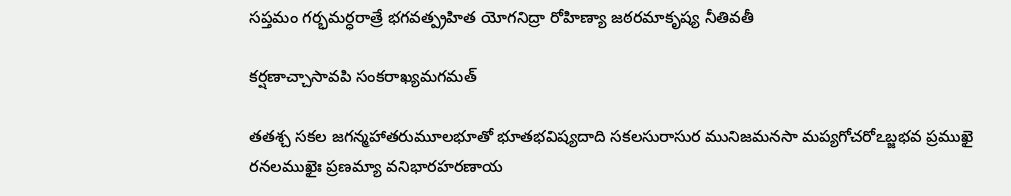సప్తమం గర్భమర్ధరాత్రే భగవత్ప్రహిత యోగనిద్రా రోహిణ్యా జఠరమాకృష్య నీతివతీ

కర్షణాచ్చాసావపి సంకరాఖ్యమగమత్

తతశ్చ సకల జగన్మహాతరుమూలభూతో భూతభవిష్యదాది సకలసురాసుర మునిజమనసా మప్యగోచరోఽబ్జభవ ప్రముఖై రనలముఖైః ప్రణమ్యా వనిభారహరణాయ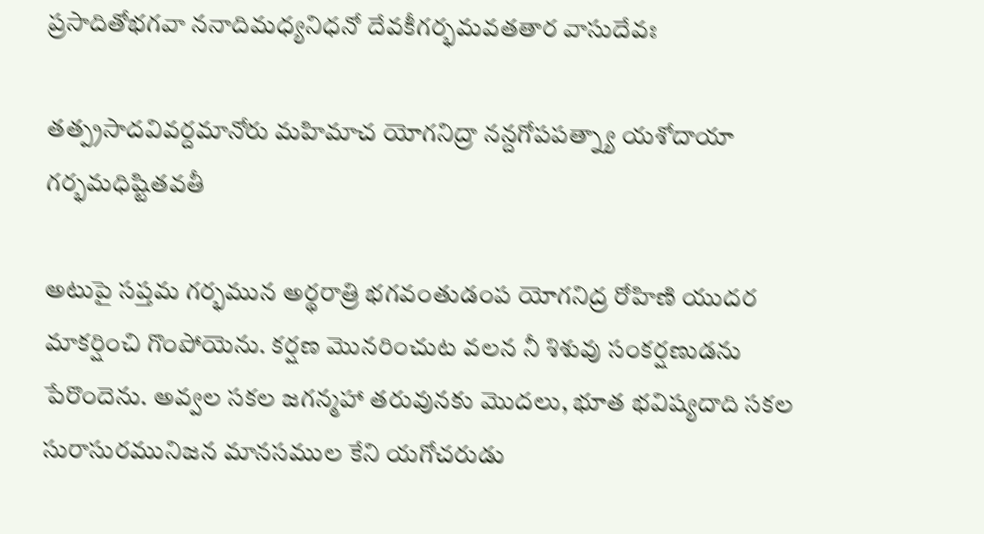ప్రసాదితోభగవా ననాదిమధ్యనిధనో దేవకీగర్భమవతతార వాసుదేవః

తత్ప్రసాదవివర్దమానోరు మహిమాచ యోగనిద్రా నన్దగోపపత్న్యా యశోదాయా గర్భమధిష్టితవతీ

అటుపై సప్తమ గర్భమున అర్థరాత్రి భగవంతుడంప యోగనిద్ర రోహిణి యుదర మాకర్షించి గొంపోయెను. కర్షణ మొనరించుట వలన నీ శిశువు సంకర్షణుడను పేరొందెను. అవ్వల సకల జగన్మహా తరువునకు మొదలు, భూత భవిష్యదాది సకల సురాసురమునిజన మానసముల కేని యగోచరుడు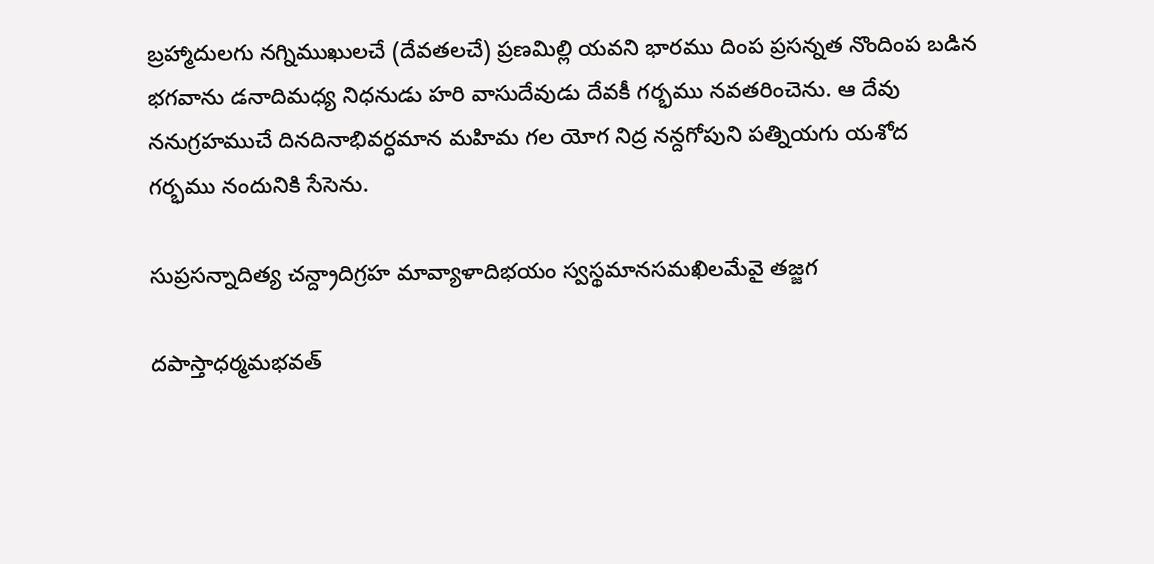బ్రహ్మాదులగు నగ్నిముఖులచే (దేవతలచే) ప్రణమిల్లి యవని భారము దింప ప్రసన్నత నొందింప బడిన భగవాను డనాదిమధ్య నిధనుడు హరి వాసుదేవుడు దేవకీ గర్భము నవతరించెను. ఆ దేవు ననుగ్రహముచే దినదినాభివర్ధమాన మహిమ గల యోగ నిద్ర నన్దగోపుని పత్నియగు యశోద గర్భము నందునికి సేసెను.

సుప్రసన్నాదిత్య చన్ద్రాదిగ్రహ మావ్యాళాదిభయం స్వస్థమానసమఖిలమేవై తజ్జగ

దపాస్తాధర్మమభవత్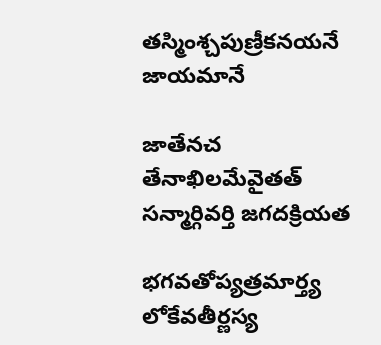తస్మింశ్చపుణ్రీకనయనే జాయమానే

జాతేనచ తేనాఖిలమేవైతత్ సన్మార్గివర్తి జగదక్రియత

భగవతోప్యత్రమార్త్య లోకేవతీర్ణస్య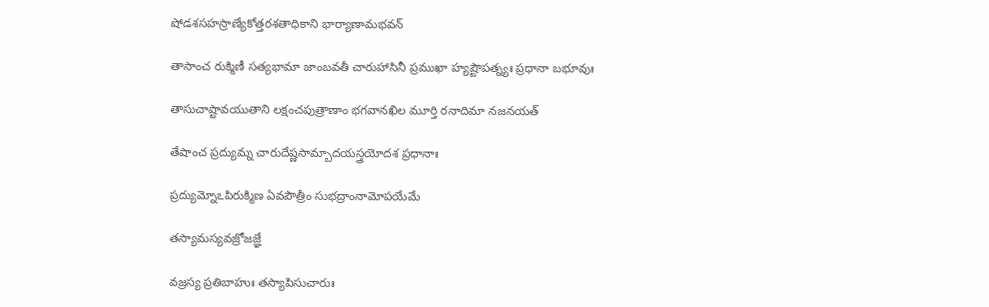షోడశసహస్రాణ్యేకోత్తరశతాధికాని భార్యాణామభవన్

తాసాంచ రుక్మిణీ సత్యభామా జాంబవతీ చారుహాసినీ ప్రముఖా హ్యష్టౌపత్న్యః ప్రధానా బభూవుః

తాసుచాష్టావయుతాని లక్షంచపుత్రాణాం భగవానఖిల మూర్తి రనాదిమా నజనయత్

తేషాంచ ప్రద్యుమ్న చారుదేష్ణసామ్బాదయస్త్రయోదశ ప్రధానాః

ప్రద్యుమ్నోఽపిరుక్మిణ ఏవపౌత్రీం సుభద్రాంనామోపయేమే

తస్యామస్యవజ్రోజజ్ఞే

వజ్రస్య ప్రతిబాహుః తస్యాపిసుచారుః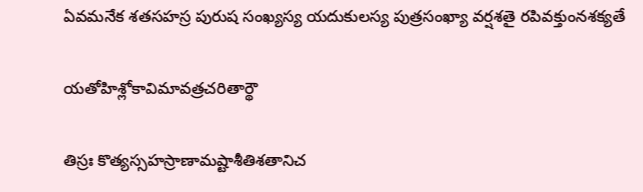ఏవమనేక శతసహస్ర పురుష సంఖ్యస్య యదుకులస్య పుత్రసంఖ్యా వర్షశతై రపివక్తుంనశక్యతే

యతోహిశ్లోకావిమావత్రచరితార్థౌ

తిస్రః కొత్యస్సహస్రాణామష్టాశీతిశతానిచ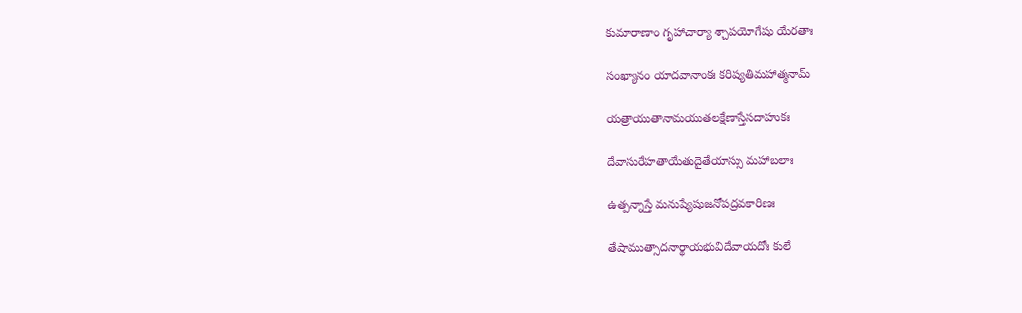కుమారాణాం గృహాచార్యా శ్చాపయోగేషు యేరతాః

సంఖ్యానం యాదవానాంకః కరిష్యతిమహాత్మనామ్

యత్రాయుతానామయుతలక్షేణాస్తేసదాహుకః

దేవాసురేహతాయేతుదైతేయాస్సు మహాబలాః

ఉత్పన్నాస్తే మనుష్యేషుజనోపద్రవకారిణః

తేషాముత్సాదనార్థాయభువిదేవాయదోః కులే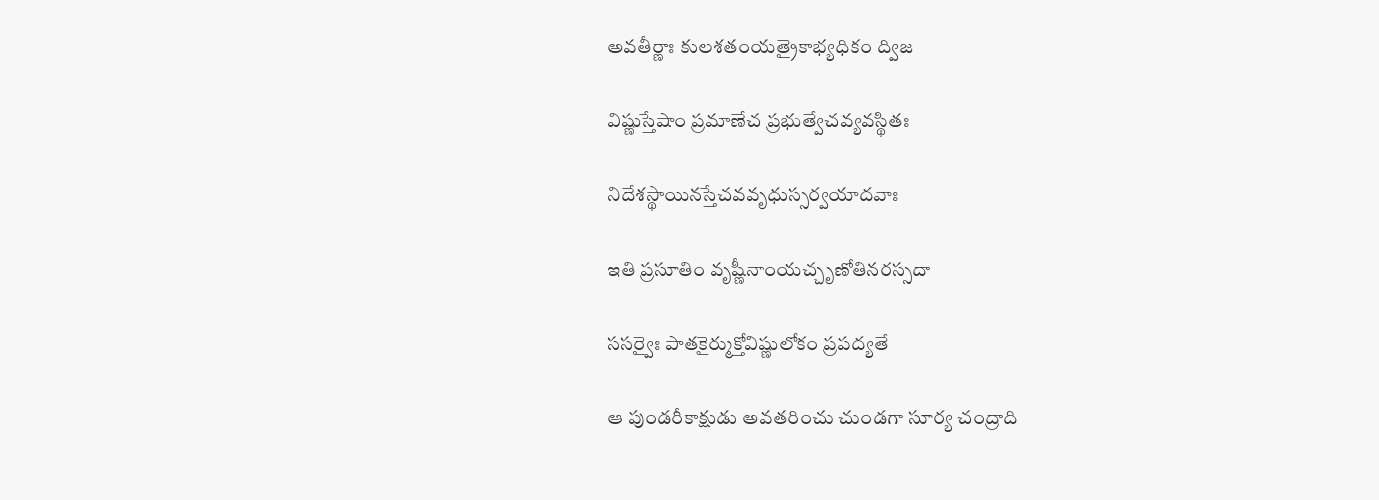అవతీర్ణాః కులశతంయత్రైకాభ్యధికం ద్విజ

విష్ణుస్తేషాం ప్రమాణేచ ప్రభుత్వేచవ్యవస్థితః

నిదేశస్థాయినస్తేచవవృధుస్సర్వయాదవాః

ఇతి ప్రసూతిం వృష్ణీనాంయచ్చృణోతినరస్సదా

ససర్వైః పాతకైర్ముక్తోవిష్ణులోకం ప్రపద్యతే

ఆ పుండరీకాక్షుడు అవతరించు చుండగా సూర్య చంద్రాది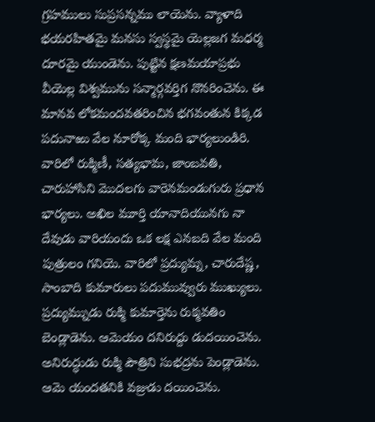గ్రహములు సుప్రసన్నము లాయెను. వ్యాళాది భయరహితమై మనసు స్వస్థమై యెల్లజగ మధర్మ దూరమై యుండెను. పుట్టిన క్షణమయాప్రభు వీయెల్ల విశ్వమును సన్మార్గవర్తిగ నొనరించెను. ఈ మానవ లోకమందవతరించిన భగవంతున కిక్కడ పదునాఱు వేల నూరోక్క మంది భార్యలుండిరి. వారిలో రుక్మిణీ, సత్యభామ, జాంబవతి, చారుహాసిని మొదలగు వారెనమండుగురు ప్రధాన భార్యలు. అఖిల మూర్తి యానాదియునగు నా దేవుడు వారియందు ఒక లక్ష ఎనబది వేల మంది పుత్రులం గనియె. వారిలో ప్రద్యుమ్న, చారుదేష్ణ, సాంబాది కుమారులు పదుమువ్వురు ముఖ్యులు. ప్రద్యుమ్నుడు రుక్మి కుమార్తెను రుక్మవతిం బెండ్లాడెను. ఆమెయం దనిరుద్దు డుదయించెను. అనిరుద్ధుడు రుక్మి పౌత్రిని సుభద్రను పెండ్లాడెను. ఆమె యందతనికి వజ్రుడు దయించెను.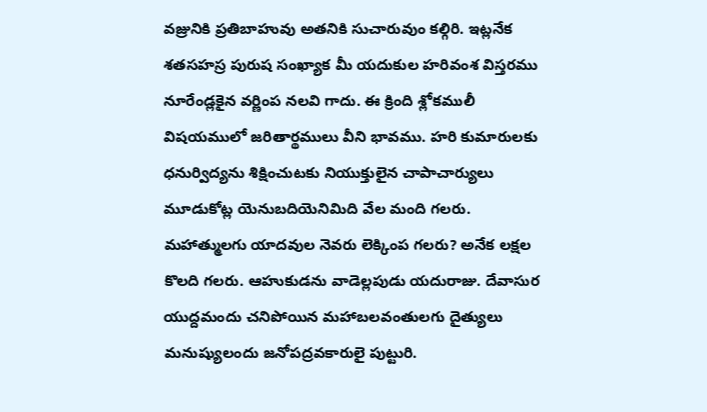వజ్రునికి ప్రతిబాహువు అతనికి సుచారువుం కల్గిరి. ఇట్లనేక శతసహస్ర పురుష సంఖ్యాక మీ యదుకుల హరివంశ విస్తరము నూరేండ్లకైన వర్ణింప నలవి గాదు. ఈ క్రింది శ్లోకములీ విషయములో జరితార్థములు వీని భావము. హరి కుమారులకు ధనుర్విద్యను శిక్షించుటకు నియుక్తులైన చాపాచార్యులు మూడుకోట్ల యెనుబదియెనిమిది వేల మంది గలరు. మహాత్ములగు యాదవుల నెవరు లెక్కింప గలరు? అనేక లక్షల కొలది గలరు. ఆహుకుడను వాడెల్లపుడు యదురాజు. దేవాసుర యుద్దమందు చనిపోయిన మహాబలవంతులగు దైత్యులు మనుష్యులందు జనోపద్రవకారులై పుట్టురి.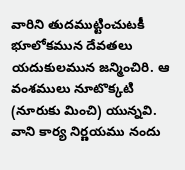వారిని తుదముట్టించుటకీ భూలోకమున దేవతలు యదుకులమున జన్మించిరి. ఆ వంశములు నూటొక్కటి (నూరుకు మించి) యున్నవి. వాని కార్య నిర్ణయము నందు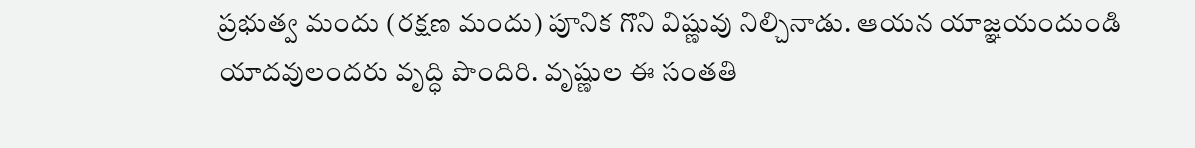ప్రభుత్వ మందు (రక్షణ మందు) పూనిక గొని విష్ణువు నిల్చినాడు. ఆయన యాజ్ఞయందుండి యాదవులందరు వృద్ధి పొందిరి. వృష్ణుల ఈ సంతతి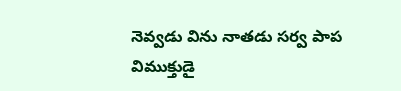నెవ్వడు విను నాతడు సర్వ పాప విముక్తుడై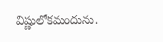విష్ణులోకమందును.